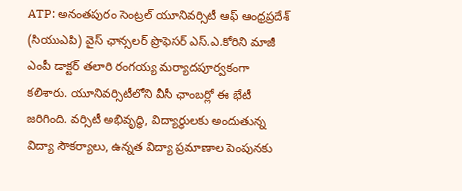ATP: అనంతపురం సెంట్రల్ యూనివర్సిటీ ఆఫ్ ఆంధ్రప్రదేశ్ (సియుఎపి) వైస్ ఛాన్సలర్ ప్రొఫెసర్ ఎస్.ఎ.కోరిని మాజీ ఎంపీ డాక్టర్ తలారి రంగయ్య మర్యాదపూర్వకంగా కలిశారు. యూనివర్సిటీలోని వీసీ ఛాంబర్లో ఈ భేటీ జరిగింది. వర్సిటీ అభివృద్ధి, విద్యార్థులకు అందుతున్న విద్యా సౌకర్యాలు, ఉన్నత విద్యా ప్రమాణాల పెంపునకు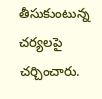తీసుకుంటున్న చర్యలపై చర్చించారు.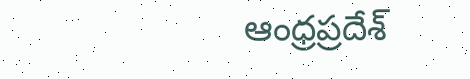ఆంధ్రప్రదేశ్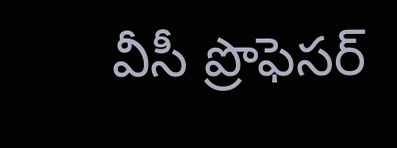వీసీ ప్రొఫెసర్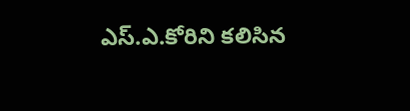ఎస్.ఎ.కోరిని కలిసిన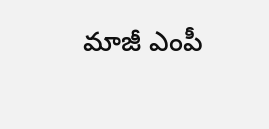మాజీ ఎంపీ